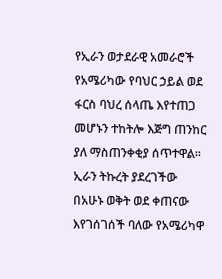የኢራን ወታደራዊ አመራሮች የአሜሪካው የባህር ኃይል ወደ ፋርስ ባህረ ሰላጤ እየተጠጋ መሆኑን ተከትሎ እጅግ ጠንከር ያለ ማስጠንቀቂያ ሰጥተዋል።
ኢራን ትኩረት ያደረገችው በአሁኑ ወቅት ወደ ቀጠናው እየገሰገሰች ባለው የአሜሪካዋ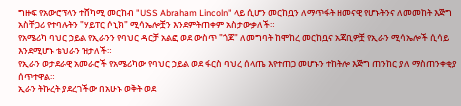ግዙፍ የአውሮፕላን ተሸካሚ መርከብ "USS Abraham Lincoln" ላይ ሲሆን መርከቧን ለማጥፋት ዘመናዊ የሆኑትንና ለመመከት እጅግ አስቸጋሪ የተባሉትን "ሃይፐር ሶኒክ" ሚሳኤሎቿን እንደምትጠቀም አስታውቃለች።
የአሜሪካ ባህር ኃይል የኢራንን የባህር ዳርቻ አልፎ ወደ ውስጥ "ጎጆ" ለመግባት ከሞከረ መርከቧና አጃቢዎቿ የኢራን ሚሳኤሎች ሲሳይ እንደሚሆኑ ቴህራን ዝታለች።
የኢራን ወታደራዊ አመራሮች የአሜሪካው የባህር ኃይል ወደ ፋርስ ባህረ ሰላጤ እየተጠጋ መሆኑን ተከትሎ እጅግ ጠንከር ያለ ማስጠንቀቂያ ሰጥተዋል።
ኢራን ትኩረት ያደረገችው በአሁኑ ወቅት ወደ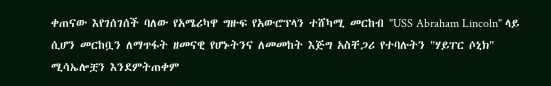ቀጠናው እየገሰገሰች ባለው የአሜሪካዋ ግዙፍ የአውሮፕላን ተሸካሚ መርከብ "USS Abraham Lincoln" ላይ ሲሆን መርከቧን ለማጥፋት ዘመናዊ የሆኑትንና ለመመከት እጅግ አስቸጋሪ የተባሉትን "ሃይፐር ሶኒክ" ሚሳኤሎቿን እንደምትጠቀም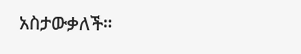አስታውቃለች።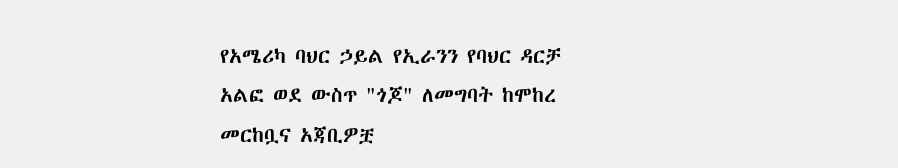የአሜሪካ ባህር ኃይል የኢራንን የባህር ዳርቻ አልፎ ወደ ውስጥ "ጎጆ" ለመግባት ከሞከረ መርከቧና አጃቢዎቿ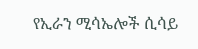የኢራን ሚሳኤሎች ሲሳይ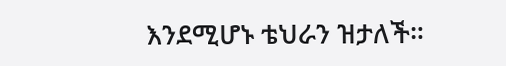እንደሚሆኑ ቴህራን ዝታለች።